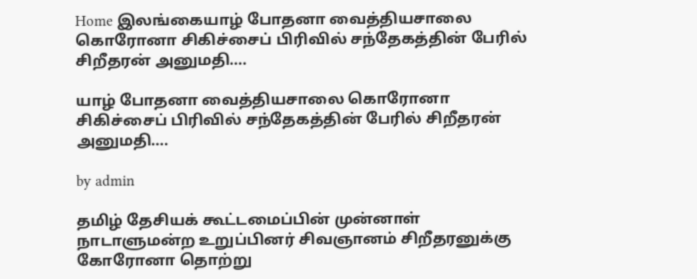Home இலங்கையாழ் போதனா வைத்தியசாலை கொரோனா சிகிச்சைப் பிரிவில் சந்தேகத்தின் பேரில் சிறீதரன் அனுமதி….

யாழ் போதனா வைத்தியசாலை கொரோனா சிகிச்சைப் பிரிவில் சந்தேகத்தின் பேரில் சிறீதரன் அனுமதி….

by admin

தமிழ் தேசியக் கூட்டமைப்பின் முன்னாள் நாடாளுமன்ற உறுப்பினர் சிவஞானம் சிறீதரனுக்கு கோரோனா தொற்று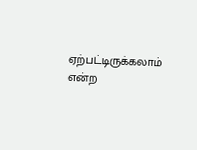ஏற்பட்டிருக்கலாம் என்ற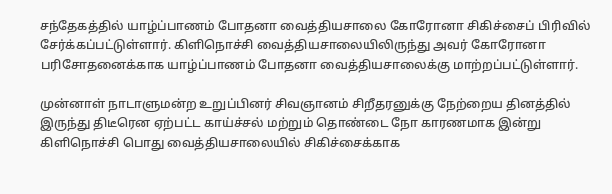சந்தேகத்தில் யாழ்ப்பாணம் போதனா வைத்தியசாலை கோரோனா சிகிச்சைப் பிரிவில் சேர்க்கப்பட்டுள்ளார். கிளிநொச்சி வைத்தியசாலையிலிருந்து அவர் கோரோனா பரிசோதனைக்காக யாழ்ப்பாணம் போதனா வைத்தியசாலைக்கு மாற்றப்பட்டுள்ளார்.

முன்னாள் நாடாளுமன்ற உறுப்பினர் சிவஞானம் சிறீதரனுக்கு நேற்றைய தினத்தில் இருந்து திடீரென ஏற்பட்ட காய்ச்சல் மற்றும் தொண்டை நோ காரணமாக இன்று கிளிநொச்சி பொது வைத்தியசாலையில் சிகிச்சைக்காக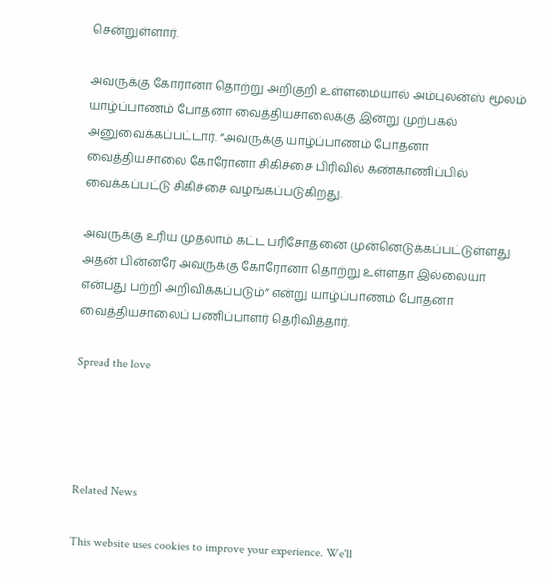சென்றுள்ளார்.

அவருக்கு கோரானா தொற்று அறிகுறி உள்ளமையால் அம்புலன்ஸ் மூலம் யாழ்ப்பாணம் போதனா வைத்தியசாலைக்கு இன்று முற்பகல் அனுவைக்கப்பட்டார். “அவருக்கு யாழ்ப்பாணம் போதனா வைத்தியசாலை கோரோனா சிகிச்சை பிரிவில் கண்காணிப்பில் வைக்கப்பட்டு சிகிச்சை வழங்கப்படுகிறது.

அவருக்கு உரிய முதலாம் கட்ட பரிசோதனை முன்னெடுக்கப்பட்டுள்ளது அதன் பின்னரே அவருக்கு கோரோனா தொற்று உள்ளதா இல்லையா என்பது பற்றி அறிவிக்கப்படும்” என்று யாழ்ப்பாணம் போதனா வைத்தியசாலைப் பணிப்பாளர் தெரிவித்தார்.

Spread the love




Related News

This website uses cookies to improve your experience. We'll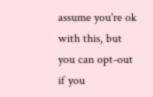assume you're ok with this, but you can opt-out if you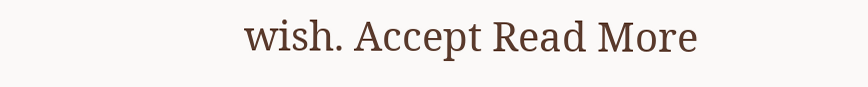wish. Accept Read More